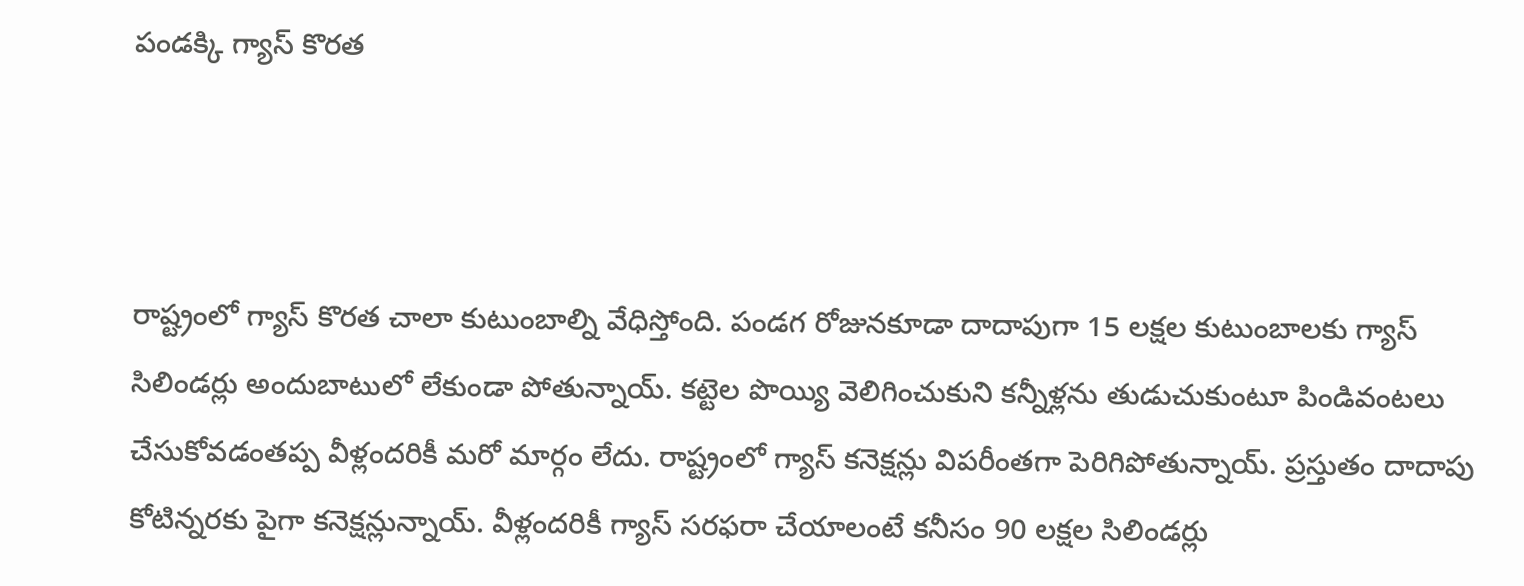పండక్కి గ్యాస్ కొరత



రాష్ట్రంలో గ్యాస్ కొరత చాలా కుటుంబాల్ని వేధిస్తోంది. పండగ రోజునకూడా దాదాపుగా 15 లక్షల కుటుంబాలకు గ్యాస్ సిలిండర్లు అందుబాటులో లేకుండా పోతున్నాయ్. కట్టెల పొయ్యి వెలిగించుకుని కన్నీళ్లను తుడుచుకుంటూ పిండివంటలు చేసుకోవడంతప్ప వీళ్లందరికీ మరో మార్గం లేదు. రాష్ట్రంలో గ్యాస్ కనెక్షన్లు విపరీంతగా పెరిగిపోతున్నాయ్. ప్రస్తుతం దాదాపు కోటిన్నరకు పైగా కనెక్షన్లున్నాయ్. వీళ్లందరికీ గ్యాస్ సరఫరా చేయాలంటే కనీసం 90 లక్షల సిలిండర్లు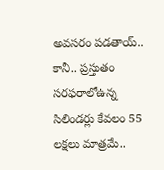అవసరం పడతాయ్.. కానీ.. ప్రస్తుతం సరఫరాలోఉన్న సిలిండర్లు కేవలం 55 లక్షలు మాత్రమే..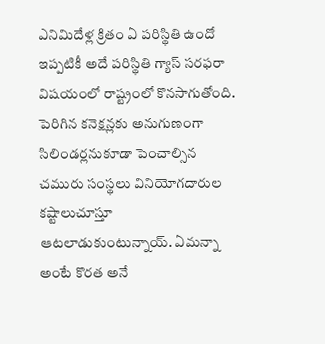ఎనిమిదేళ్ల క్రితం ఏ పరిస్థితి ఉందో ఇప్పటికీ అదే పరిస్థితి గ్యాస్ సరఫరా విషయంలో రాష్ట్రంలో కొనసాగుతోంది. పెరిగిన కనెక్షన్లకు అనుగుణంగా సిలిండర్లనుకూడా పెంచాల్సిన చమురు సంస్థలు వినియోగదారుల కష్టాలుచూస్తూ ఆటలాడుకుంటున్నాయ్. ఏమన్నా అంటే కొరత అనే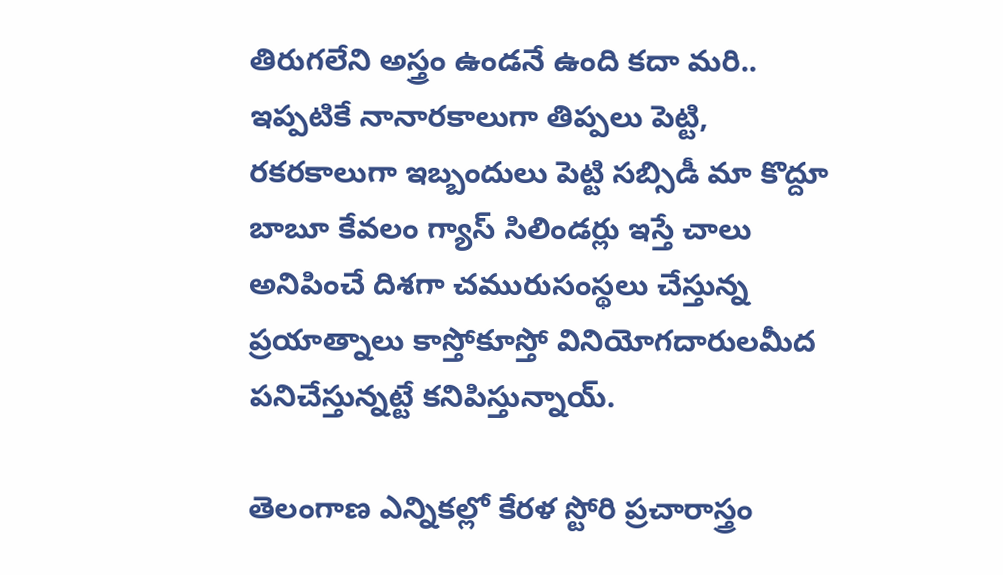తిరుగలేని అస్త్రం ఉండనే ఉంది కదా మరి.. ఇప్పటికే నానారకాలుగా తిప్పలు పెట్టి, రకరకాలుగా ఇబ్బందులు పెట్టి సబ్సిడీ మా కొద్దూ బాబూ కేవలం గ్యాస్ సిలిండర్లు ఇస్తే చాలు అనిపించే దిశగా చమురుసంస్థలు చేస్తున్న ప్రయాత్నాలు కాస్తోకూస్తో వినియోగదారులమీద పనిచేస్తున్నట్టే కనిపిస్తున్నాయ్.

తెలంగాణ ఎన్నికల్లో కేరళ స్టోరి ప్రచారాస్త్రం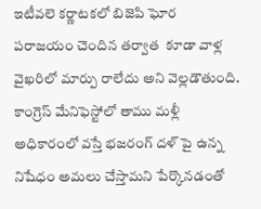ఇటీవలె కర్ణాటకలో బిజెపి ఘోర పరాజయం చెందిన తర్వాత  కూడా వాళ్ల వైఖరిలో మార్పు రాలేదు అని వెల్లడౌతుంది.  కాంగ్రెస్ మేనిఫెస్టోలో తాము మళ్లీ అధికారంలో వస్తే భజరంగ్ దళ్ పై ఉన్న నిషేధం అమలు చేస్తామని పేర్కొనడంతో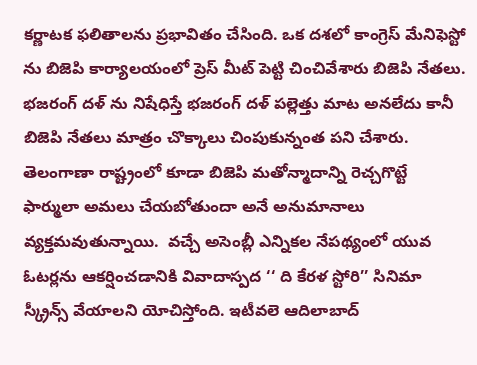కర్ణాటక ఫలితాలను ప్రభావితం చేసింది. ఒక దశలో కాంగ్రెస్ మేనిఫెస్టో ను బిజెపి కార్యాలయంలో ప్రెస్ మీట్ పెట్టి చించివేశారు బిజెపి నేతలు. భజరంగ్ దళ్ ను నిషేధిస్తే భజరంగ్ దళ్ పల్లెత్తు మాట అనలేదు కానీ బిజెపి నేతలు మాత్రం చొక్కాలు చింపుకున్నంత పని చేశారు.  తెలంగాణా రాష్ట్రంలో కూడా బిజెపి మతోన్మాదాన్ని రెచ్చగొట్టే ఫార్ములా అమలు చేయబోతుందా అనే అనుమానాలు వ్యక్తమవుతున్నాయి.  వచ్చే అసెంబ్లీ ఎన్నికల నేపథ్యంలో యువ ఓటర్లను ఆకర్షించడానికి వివాదాస్పద ‘‘ ది కేరళ స్టోరి’’ సినిమా స్క్రీన్స్ వేయాలని యోచిస్తోంది. ఇటీవలె ఆదిలాబాద్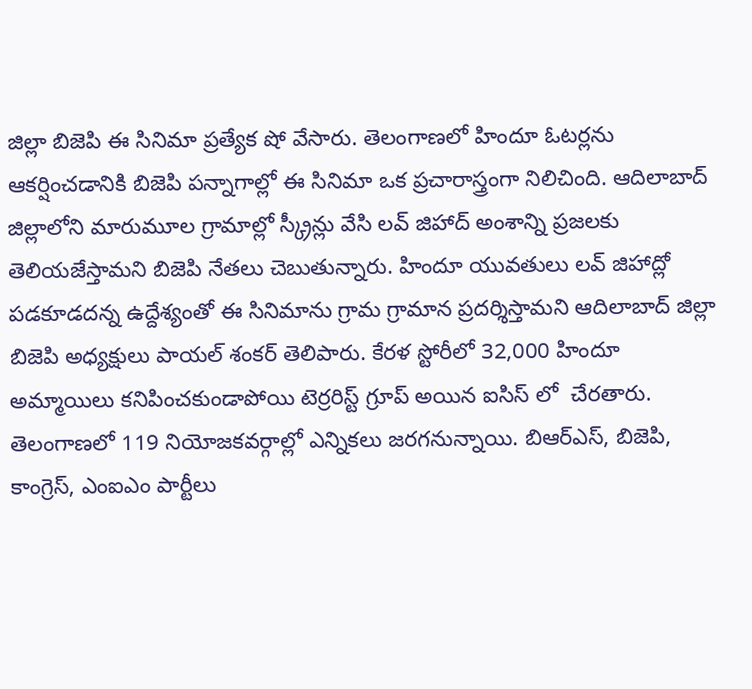జిల్లా బిజెపి ఈ సినిమా ప్రత్యేక షో వేసారు. తెలంగాణలో హిందూ ఓటర్లను ఆకర్షించడానికి బిజెపి పన్నాగాల్లో ఈ సినిమా ఒక ప్రచారాస్త్రంగా నిలిచింది. ఆదిలాబాద్ జిల్లాలోని మారుమూల గ్రామాల్లో స్క్రీన్లు వేసి లవ్ జిహాద్ అంశాన్ని ప్రజలకు తెలియజేస్తామని బిజెపి నేతలు చెబుతున్నారు. హిందూ యువతులు లవ్ జిహాద్లో పడకూడదన్న ఉద్దేశ్యంతో ఈ సినిమాను గ్రామ గ్రామాన ప్రదర్శిస్తామని ఆదిలాబాద్ జిల్లా బిజెపి అధ్యక్షులు పాయల్ శంకర్ తెలిపారు. కేరళ స్టోరీలో 32,000 హిందూ అమ్మాయిలు కనిపించకుండాపోయి టెర్రరిస్ట్ గ్రూప్ అయిన ఐసిస్ లో  చేరతారు. తెలంగాణలో 119 నియోజకవర్గాల్లో ఎన్నికలు జరగనున్నాయి. బిఆర్ఎస్, బిజెపి, కాంగ్రెస్, ఎంఐఎం పార్టీలు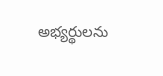అభ్యర్థులను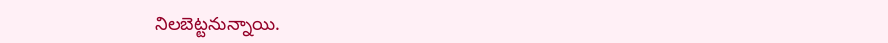నిలబెట్టనున్నాయి.